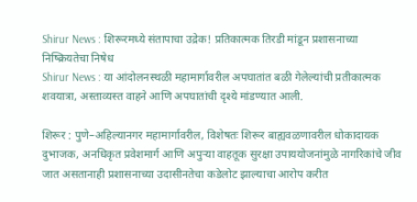Shirur News : शिरूरमध्ये संतापाचा उद्रेक! प्रतिकात्मक तिरडी मांडून प्रशासनाच्या निष्क्रियतेचा निषेध
Shirur News : या आंदोलनस्थळी महामार्गावरील अपघातांत बळी गेलेल्यांची प्रतीकात्मक शवयात्रा, अस्ताव्यस्त वाहने आणि अपघातांची दृश्ये मांडण्यात आली.

शिरूर : पुणे–अहिल्यानगर महामार्गावरील, विशेषतः शिरूर बाह्यवळणावरील धोकादायक दुभाजक, अनधिकृत प्रवेशमार्ग आणि अपुऱ्या वाहतूक सुरक्षा उपाययोजनांमुळे नागरिकांचे जीव जात असतानाही प्रशासनाच्या उदासीनतेचा कडेलोट झाल्याचा आरोप करीत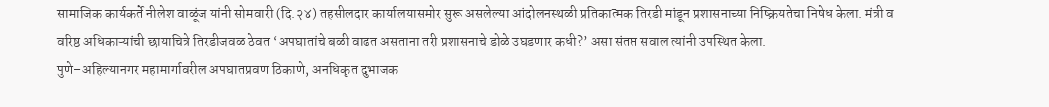सामाजिक कार्यकर्ते नीलेश वाळूंज यांनी सोमवारी (दि.२४) तहसीलदार कार्यालयासमोर सुरू असलेल्या आंदोलनस्थळी प्रतिकात्मक तिरडी मांडून प्रशासनाच्या निष्क्रियतेचा निषेध केला. मंत्री व वरिष्ठ अधिकाऱ्यांची छायाचित्रे तिरडीजवळ ठेवत ‘अपघातांचे बळी वाढत असताना तरी प्रशासनाचे डोळे उघडणार कधी?’ असा संतप्त सवाल त्यांनी उपस्थित केला.
पुणे–अहिल्यानगर महामार्गावरील अपघातप्रवण ठिकाणे, अनधिकृत दुभाजक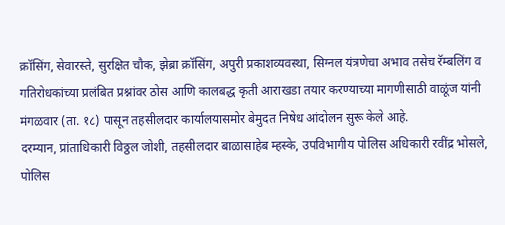क्रॉसिंग, सेवारस्ते, सुरक्षित चौक, झेब्रा क्रॉसिंग, अपुरी प्रकाशव्यवस्था, सिग्नल यंत्रणेचा अभाव तसेच रॅम्बलिंग व गतिरोधकांच्या प्रलंबित प्रश्नांवर ठोस आणि कालबद्ध कृती आराखडा तयार करण्याच्या मागणीसाठी वाळूंज यांनी मंगळवार (ता. १८) पासून तहसीलदार कार्यालयासमोर बेमुदत निषेध आंदोलन सुरू केले आहे.
दरम्यान, प्रांताधिकारी विठ्ठल जोशी, तहसीलदार बाळासाहेब म्हस्के, उपविभागीय पोलिस अधिकारी रवींद्र भोसले, पोलिस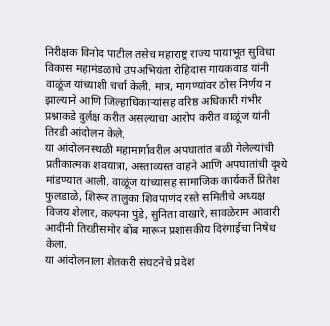निरीक्षक विनोद पाटील तसेच महाराष्ट्र राज्य पायाभूत सुविधा विकास महामंडळाचे उपअभियंता रोहिदास गायकवाड यांनी वाळूंज यांच्याशी चर्चा केली. मात्र, मागण्यांवर ठोस निर्णय न झाल्याने आणि जिल्हाधिकाऱ्यांसह वरिष्ठ अधिकारी गंभीर प्रश्नाकडे दुर्लक्ष करीत असल्याचा आरोप करीत वाळूंज यांनी तिरडी आंदोलन केले.
या आंदोलनस्थळी महामार्गावरील अपघातांत बळी गेलेल्यांची प्रतीकात्मक शवयात्रा, अस्ताव्यस्त वाहने आणि अपघातांची दृश्ये मांडण्यात आली. वाळूंज यांच्यासह सामाजिक कार्यकर्ते प्रितेश फुलडाळे, शिरूर तालुका शिवपाणंद रस्ते समितीचे अध्यक्ष विजय शेलार, कल्पना पुंडे, सुनिता वाखारे, सावळेराम आवारी आदींनी तिरडीसमोर बोंब मारून प्रशासकीय दिरंगाईचा निषेध केला.
या आंदोलनाला शेतकरी संघटनेचे प्रदेश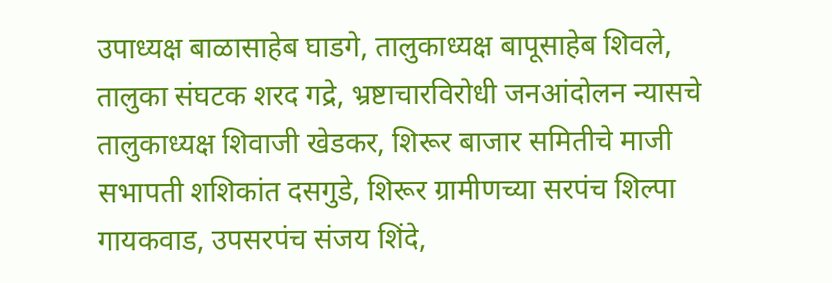उपाध्यक्ष बाळासाहेब घाडगे, तालुकाध्यक्ष बापूसाहेब शिवले, तालुका संघटक शरद गद्रे, भ्रष्टाचारविरोधी जनआंदोलन न्यासचे तालुकाध्यक्ष शिवाजी खेडकर, शिरूर बाजार समितीचे माजी सभापती शशिकांत दसगुडे, शिरूर ग्रामीणच्या सरपंच शिल्पा गायकवाड, उपसरपंच संजय शिंदे,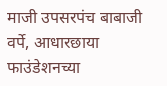माजी उपसरपंच बाबाजी वर्पे, आधारछाया फाउंडेशनच्या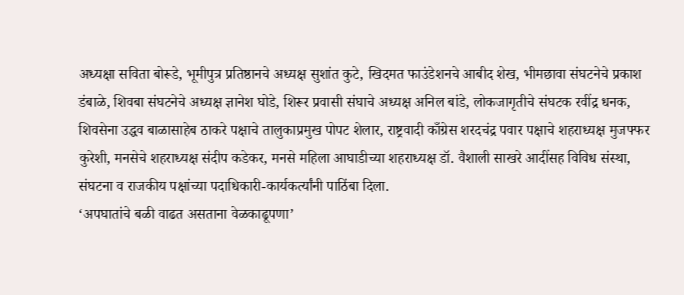अध्यक्षा सविता बोरूडे, भूमीपुत्र प्रतिष्ठानचे अध्यक्ष सुशांत कुटे, खिदमत फाउंडेशनचे आबीद शेख, भीमछावा संघटनेचे प्रकाश डंबाळे, शिवबा संघटनेचे अध्यक्ष ज्ञानेश घोडे, शिरूर प्रवासी संघाचे अध्यक्ष अनिल बांडे, लोकजागृतीचे संघटक रवींद्र धनक, शिवसेना उद्धव बाळासाहेब ठाकरे पक्षाचे तालुकाप्रमुख पोपट शेलार, राष्ट्रवादी काँग्रेस शरदचंद्र पवार पक्षाचे शहराध्यक्ष मुजफ्फर कुरेशी, मनसेचे शहराध्यक्ष संदीप कडेकर, मनसे महिला आघाडीच्या शहराध्यक्ष डॉ. वैशाली साखरे आदींसह विविध संस्था, संघटना व राजकीय पक्षांच्या पदाधिकारी-कार्यकर्त्यांनी पाठिंबा दिला.
‘अपघातांचे बळी वाढत असताना वेळकाढूपणा’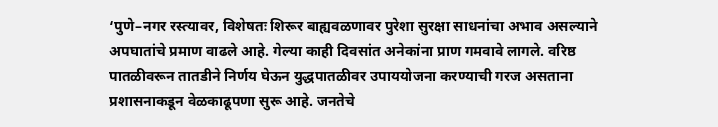‘पुणे–नगर रस्त्यावर, विशेषतः शिरूर बाह्यवळणावर पुरेशा सुरक्षा साधनांचा अभाव असल्याने अपघातांचे प्रमाण वाढले आहे. गेल्या काही दिवसांत अनेकांना प्राण गमवावे लागले. वरिष्ठ पातळीवरून तातडीने निर्णय घेऊन युद्धपातळीवर उपाययोजना करण्याची गरज असताना प्रशासनाकडून वेळकाढूपणा सुरू आहे. जनतेचे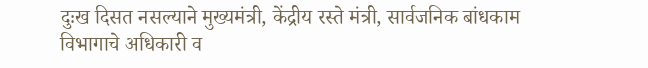दुःख दिसत नसल्याने मुख्यमंत्री, केंद्रीय रस्ते मंत्री, सार्वजनिक बांधकाम विभागाचे अधिकारी व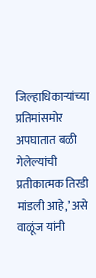जिल्हाधिकाऱ्यांच्या प्रतिमांसमोर अपघातात बळी गेलेल्यांची प्रतीकात्मक तिरडी मांडली आहे,’ असे वाळूंज यांनी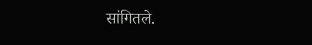सांगितले.